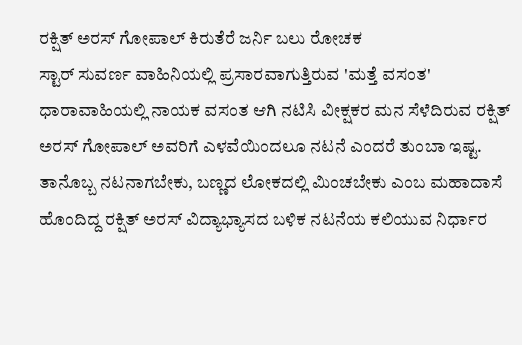ರಕ್ಷಿತ್ ಅರಸ್ ಗೋಪಾಲ್ ಕಿರುತೆರೆ ಜರ್ನಿ ಬಲು ರೋಚಕ
ಸ್ಟಾರ್ ಸುವರ್ಣ ವಾಹಿನಿಯಲ್ಲಿ ಪ್ರಸಾರವಾಗುತ್ತಿರುವ 'ಮತ್ತೆ ವಸಂತ' ಧಾರಾವಾಹಿಯಲ್ಲಿ ನಾಯಕ ವಸಂತ ಆಗಿ ನಟಿಸಿ ವೀಕ್ಷಕರ ಮನ ಸೆಳೆದಿರುವ ರಕ್ಷಿತ್ ಅರಸ್ ಗೋಪಾಲ್ ಅವರಿಗೆ ಎಳವೆಯಿಂದಲೂ ನಟನೆ ಎಂದರೆ ತುಂಬಾ ಇಷ್ಟ. ತಾನೊಬ್ಬ ನಟನಾಗಬೇಕು, ಬಣ್ಣದ ಲೋಕದಲ್ಲಿ ಮಿಂಚಬೇಕು ಎಂಬ ಮಹಾದಾಸೆ ಹೊಂದಿದ್ದ ರಕ್ಷಿತ್ ಅರಸ್ ವಿದ್ಯಾಭ್ಯಾಸದ ಬಳಿಕ ನಟನೆಯ ಕಲಿಯುವ ನಿರ್ಧಾರ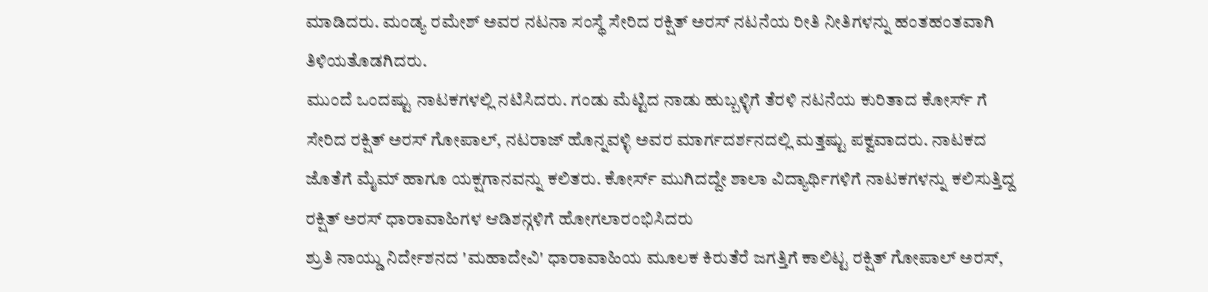ಮಾಡಿದರು. ಮಂಡ್ಯ ರಮೇಶ್ ಅವರ ನಟನಾ ಸಂಸ್ಥೆ ಸೇರಿದ ರಕ್ಷಿತ್ ಅರಸ್ ನಟನೆಯ ರೀತಿ ನೀತಿಗಳನ್ನು ಹಂತಹಂತವಾಗಿ ತಿಳಿಯತೊಡಗಿದರು.
ಮುಂದೆ ಒಂದಷ್ಟು ನಾಟಕಗಳಲ್ಲಿ ನಟಿಸಿದರು. ಗಂಡು ಮೆಟ್ಟಿದ ನಾಡು ಹುಬ್ಬಳ್ಳಿಗೆ ತೆರಳಿ ನಟನೆಯ ಕುರಿತಾದ ಕೋರ್ಸ್ ಗೆ ಸೇರಿದ ರಕ್ಷಿತ್ ಅರಸ್ ಗೋಪಾಲ್, ನಟರಾಜ್ ಹೊನ್ನವಳ್ಳಿ ಅವರ ಮಾರ್ಗದರ್ಶನದಲ್ಲಿ ಮತ್ತಷ್ಟು ಪಕ್ವವಾದರು. ನಾಟಕದ ಜೊತೆಗೆ ಮೈಮ್ ಹಾಗೂ ಯಕ್ಷಗಾನವನ್ನು ಕಲಿತರು. ಕೋರ್ಸ್ ಮುಗಿದದ್ದೇ ಶಾಲಾ ವಿದ್ಯಾರ್ಥಿಗಳಿಗೆ ನಾಟಕಗಳನ್ನು ಕಲಿಸುತ್ತಿದ್ದ ರಕ್ಷಿತ್ ಅರಸ್ ಧಾರಾವಾಹಿಗಳ ಆಡಿಶನ್ಗಳಿಗೆ ಹೋಗಲಾರಂಭಿಸಿದರು
ಶ್ರುತಿ ನಾಯ್ಡು ನಿರ್ದೇಶನದ 'ಮಹಾದೇವಿ' ಧಾರಾವಾಹಿಯ ಮೂಲಕ ಕಿರುತೆರೆ ಜಗತ್ತಿಗೆ ಕಾಲಿಟ್ಟ ರಕ್ಷಿತ್ ಗೋಪಾಲ್ ಅರಸ್,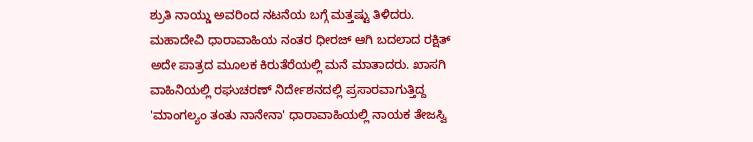ಶ್ರುತಿ ನಾಯ್ಡು ಅವರಿಂದ ನಟನೆಯ ಬಗ್ಗೆ ಮತ್ತಷ್ಟು ತಿಳಿದರು. ಮಹಾದೇವಿ ಧಾರಾವಾಹಿಯ ನಂತರ ಧೀರಜ್ ಆಗಿ ಬದಲಾದ ರಕ್ಷಿತ್ ಅದೇ ಪಾತ್ರದ ಮೂಲಕ ಕಿರುತೆರೆಯಲ್ಲಿ ಮನೆ ಮಾತಾದರು. ಖಾಸಗಿ ವಾಹಿನಿಯಲ್ಲಿ ರಘುಚರಣ್ ನಿರ್ದೇಶನದಲ್ಲಿ ಪ್ರಸಾರವಾಗುತ್ತಿದ್ದ 'ಮಾಂಗಲ್ಯಂ ತಂತು ನಾನೇನಾ' ಧಾರಾವಾಹಿಯಲ್ಲಿ ನಾಯಕ ತೇಜಸ್ವಿ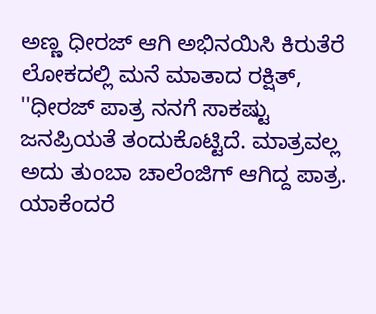ಅಣ್ಣ ಧೀರಜ್ ಆಗಿ ಅಭಿನಯಿಸಿ ಕಿರುತೆರೆ ಲೋಕದಲ್ಲಿ ಮನೆ ಮಾತಾದ ರಕ್ಷಿತ್, ''ಧೀರಜ್ ಪಾತ್ರ ನನಗೆ ಸಾಕಷ್ಟು ಜನಪ್ರಿಯತೆ ತಂದುಕೊಟ್ಟಿದೆ. ಮಾತ್ರವಲ್ಲ ಅದು ತುಂಬಾ ಚಾಲೆಂಜಿಗ್ ಆಗಿದ್ದ ಪಾತ್ರ. ಯಾಕೆಂದರೆ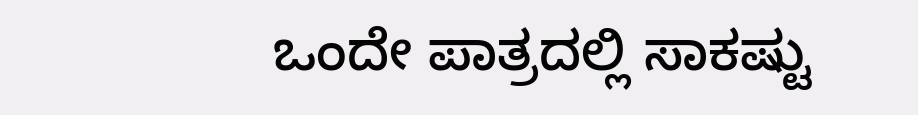ಒಂದೇ ಪಾತ್ರದಲ್ಲಿ ಸಾಕಷ್ಟು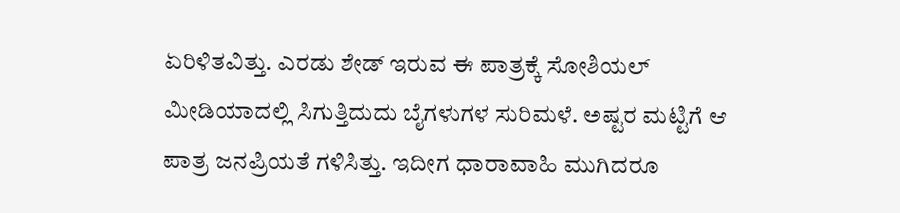ಏರಿಳಿತವಿತ್ತು. ಎರಡು ಶೇಡ್ ಇರುವ ಈ ಪಾತ್ರಕ್ಕೆ ಸೋಶಿಯಲ್ ಮೀಡಿಯಾದಲ್ಲಿ ಸಿಗುತ್ತಿದುದು ಬೈಗಳುಗಳ ಸುರಿಮಳೆ. ಅಷ್ಟರ ಮಟ್ಟಿಗೆ ಆ ಪಾತ್ರ ಜನಪ್ರಿಯತೆ ಗಳಿಸಿತ್ತು. ಇದೀಗ ಧಾರಾವಾಹಿ ಮುಗಿದರೂ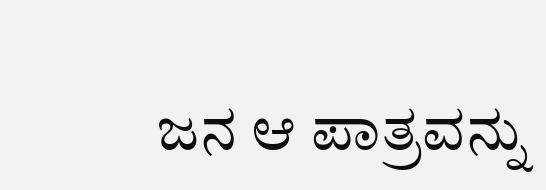ಜನ ಆ ಪಾತ್ರವನ್ನು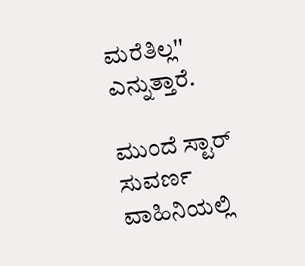ಮರೆತಿಲ್ಲ'' ಎನ್ನುತ್ತಾರೆ.

ಮುಂದೆ ಸ್ಟಾರ್ ಸುವರ್ಣ ವಾಹಿನಿಯಲ್ಲಿ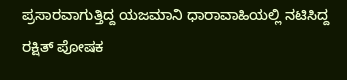ಪ್ರಸಾರವಾಗುತ್ತಿದ್ದ ಯಜಮಾನಿ ಧಾರಾವಾಹಿಯಲ್ಲಿ ನಟಿಸಿದ್ದ ರಕ್ಷಿತ್ ಪೋಷಕ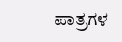ಪಾತ್ರಗಳ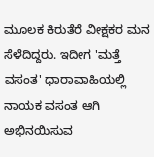ಮೂಲಕ ಕಿರುತೆರೆ ವೀಕ್ಷಕರ ಮನ ಸೆಳೆದಿದ್ದರು. ಇದೀಗ 'ಮತ್ತೆ ವಸಂತ' ಧಾರಾವಾಹಿಯಲ್ಲಿ ನಾಯಕ ವಸಂತ ಆಗಿ ಅಭಿನಯಿಸುವ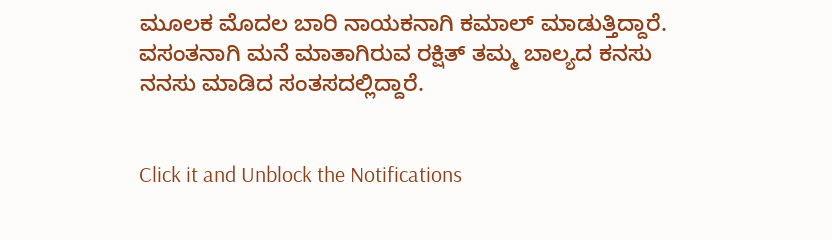ಮೂಲಕ ಮೊದಲ ಬಾರಿ ನಾಯಕನಾಗಿ ಕಮಾಲ್ ಮಾಡುತ್ತಿದ್ದಾರೆ. ವಸಂತನಾಗಿ ಮನೆ ಮಾತಾಗಿರುವ ರಕ್ಷಿತ್ ತಮ್ಮ ಬಾಲ್ಯದ ಕನಸು ನನಸು ಮಾಡಿದ ಸಂತಸದಲ್ಲಿದ್ದಾರೆ.


Click it and Unblock the Notifications